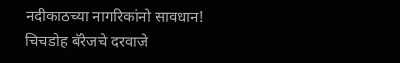नदीकाठच्या नागरिकांनो सावधान! चिचडोह बॅरेजचे दरवाजे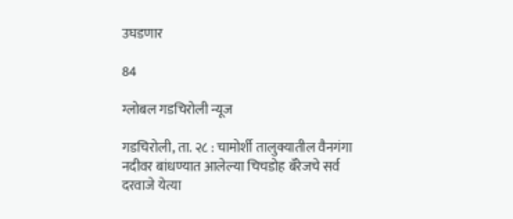उघडणार

84

ग्लोबल गडचिरोली न्यूज

गडचिरोली, ता. २८ : चामोर्शी तालुक्यातील वैनगंगा नदीवर बांधण्यात आलेल्या चिचडोह बॅरेजचे सर्व दरवाजे येत्या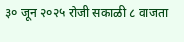३० जून २०२५ रोजी सकाळी ८ वाजता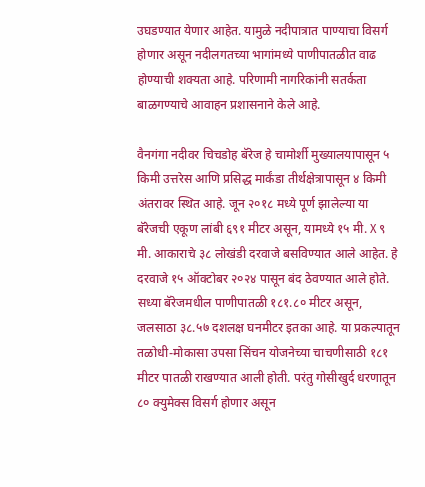उघडण्यात येणार आहेत. यामुळे नदीपात्रात पाण्याचा विसर्ग होणार असून नदीलगतच्या भागांमध्ये पाणीपातळीत वाढ होण्याची शक्यता आहे. परिणामी नागरिकांनी सतर्कता बाळगण्याचे आवाहन प्रशासनाने केले आहे.

वैनगंगा नदीवर चिचडोह बॅरेज हे चामोर्शी मुख्यालयापासून ५ किमी उत्तरेस आणि प्रसिद्ध मार्कंडा तीर्थक्षेत्रापासून ४ किमी अंतरावर स्थित आहे. जून २०१८ मध्ये पूर्ण झालेल्या या बॅरेजची एकूण लांबी ६९१ मीटर असून, यामध्ये १५ मी. X ९ मी. आकाराचे ३८ लोखंडी दरवाजे बसविण्यात आले आहेत. हे दरवाजे १५ ऑक्टोबर २०२४ पासून बंद ठेवण्यात आले होते. सध्या बॅरेजमधील पाणीपातळी १८१.८० मीटर असून, जलसाठा ३८.५७ दशलक्ष घनमीटर इतका आहे. या प्रकल्पातून तळोधी-मोकासा उपसा सिंचन योजनेच्या चाचणीसाठी १८१ मीटर पातळी राखण्यात आली होती. परंतु गोसीखुर्द धरणातून ८० क्युमेक्स विसर्ग होणार असून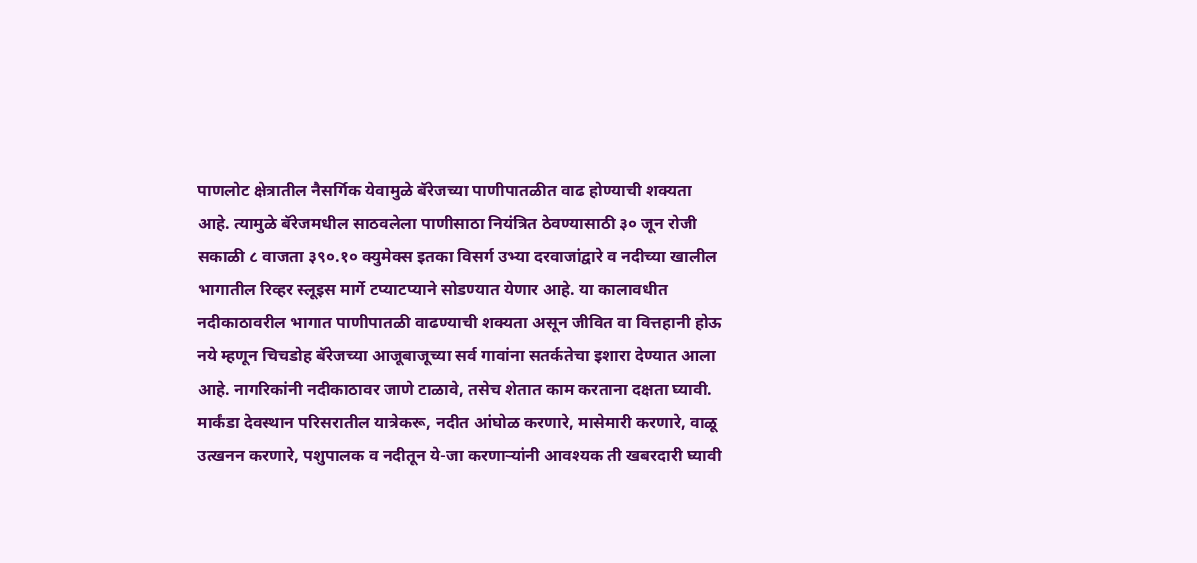पाणलोट क्षेत्रातील नैसर्गिक येवामुळे बॅरेजच्या पाणीपातळीत वाढ होण्याची शक्यता आहे. त्यामुळे बॅरेजमधील साठवलेला पाणीसाठा नियंत्रित ठेवण्यासाठी ३० जून रोजी सकाळी ८ वाजता ३९०.१० क्युमेक्स इतका विसर्ग उभ्या दरवाजांद्वारे व नदीच्या खालील भागातील रिव्हर स्लूइस मार्गे टप्याटप्याने सोडण्यात येणार आहे. या कालावधीत नदीकाठावरील भागात पाणीपातळी वाढण्याची शक्यता असून जीवित वा वित्तहानी होऊ नये म्हणून चिचडोह बॅरेजच्या आजूबाजूच्या सर्व गावांना सतर्कतेचा इशारा देण्यात आला आहे. नागरिकांनी नदीकाठावर जाणे टाळावे, तसेच शेतात काम करताना दक्षता घ्यावी. मार्कंडा देवस्थान परिसरातील यात्रेकरू, नदीत आंघोळ करणारे, मासेमारी करणारे, वाळू उत्खनन करणारे, पशुपालक व नदीतून ये-जा करणाऱ्यांनी आवश्यक ती खबरदारी घ्यावी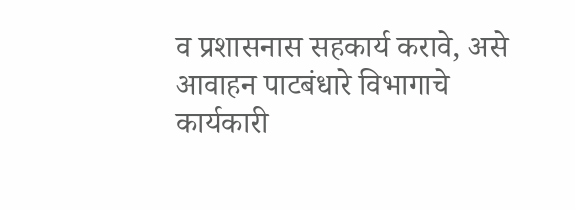व प्रशासनास सहकार्य करावे, असे आवाहन पाटबंधारे विभागाचे कार्यकारी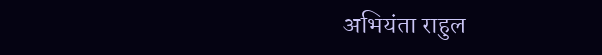अभियंता राहुल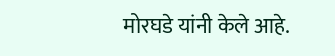मोरघडे यांनी केले आहे.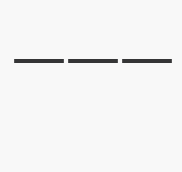———